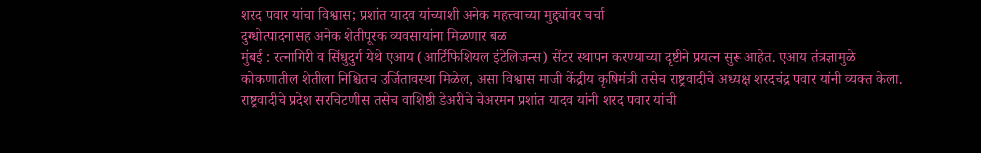शरद पवार यांचा विश्वास; प्रशांत यादव यांच्याशी अनेक महत्त्वाच्या मुद्द्यांवर चर्चा
दुग्धोत्पादनासह अनेक शेतीपूरक व्यवसायांना मिळणार बळ
मुंबई : रत्नागिरी व सिंधुदुर्ग येथे एआय (आर्टिफिशियल इंटेलिजन्स) सेंटर स्थापन करण्याच्या दृष्टीने प्रयत्न सुरू आहेत. एआय तंत्रज्ञामुळे कोकणातील शेतीला निश्चितच उर्जितावस्था मिळेल, असा विश्वास माजी केंद्रीय कृषिमंत्री तसेच राष्ट्रवादीचे अध्यक्ष शरदचंद्र पवार यांनी व्यक्त केला. राष्ट्रवादीचे प्रदेश सरचिटणीस तसेच वाशिष्ठी डेअरीचे चेअरमन प्रशांत यादव यांनी शरद पवार यांची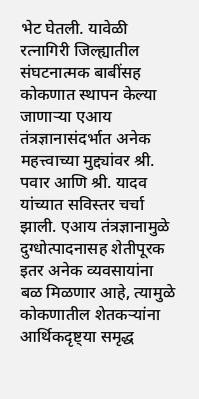भेट घेतली. यावेळी रत्नागिरी जिल्ह्यातील संघटनात्मक बाबींसह कोकणात स्थापन केल्या जाणाऱ्या एआय तंत्रज्ञानासंदर्भात अनेक महत्त्वाच्या मुद्द्यांवर श्री. पवार आणि श्री. यादव यांच्यात सविस्तर चर्चा झाली. एआय तंत्रज्ञानामुळे दुग्धोत्पादनासह शेतीपूरक इतर अनेक व्यवसायांना बळ मिळणार आहे, त्यामुळे कोकणातील शेतकऱ्यांना आर्थिकदृष्ट्या समृद्ध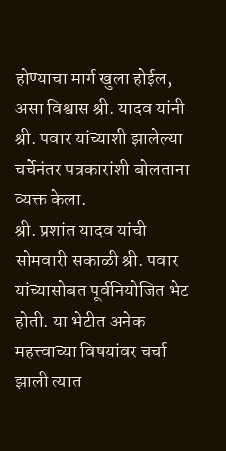होण्याचा मार्ग खुला होईल, असा विश्वास श्री. यादव यांनी श्री. पवार यांच्याशी झालेल्या चर्चेनंतर पत्रकारांशी बोलताना व्यक्त केला.
श्री. प्रशांत यादव यांची सोमवारी सकाळी श्री. पवार यांच्यासोबत पूर्वनियोजित भेट होती. या भेटीत अनेक महत्त्वाच्या विषयांवर चर्चा झाली त्यात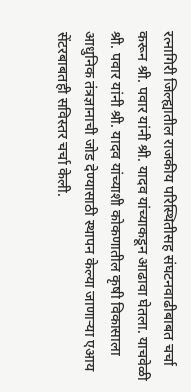रत्नागिरी जिल्ह्यातील राजकीय परिस्थितीसह संघटनवाढीबाबत चर्चा करून श्री. पवार यांनी श्री. यादव यांच्याकडून आढावा घेतला. याचवेळी श्री. पवार यांनी श्री. यादव यांच्याशी कोकणातील कृषी विकासाला आधुनिक तंत्रज्ञानाची जोड देण्यासाठी स्थापन केल्या जाणाऱ्या एआय सेंटरबाबतही सविस्तर चर्चा केली.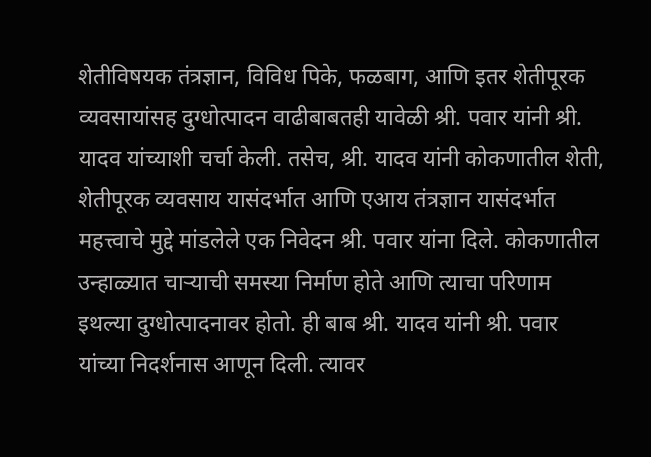शेतीविषयक तंत्रज्ञान, विविध पिके, फळबाग, आणि इतर शेतीपूरक व्यवसायांसह दुग्धोत्पादन वाढीबाबतही यावेळी श्री. पवार यांनी श्री. यादव यांच्याशी चर्चा केली. तसेच, श्री. यादव यांनी कोकणातील शेती, शेतीपूरक व्यवसाय यासंदर्भात आणि एआय तंत्रज्ञान यासंदर्भात महत्त्वाचे मुद्दे मांडलेले एक निवेदन श्री. पवार यांना दिले. कोकणातील उन्हाळ्यात चाऱ्याची समस्या निर्माण होते आणि त्याचा परिणाम इथल्या दुग्धोत्पादनावर होतो. ही बाब श्री. यादव यांनी श्री. पवार यांच्या निदर्शनास आणून दिली. त्यावर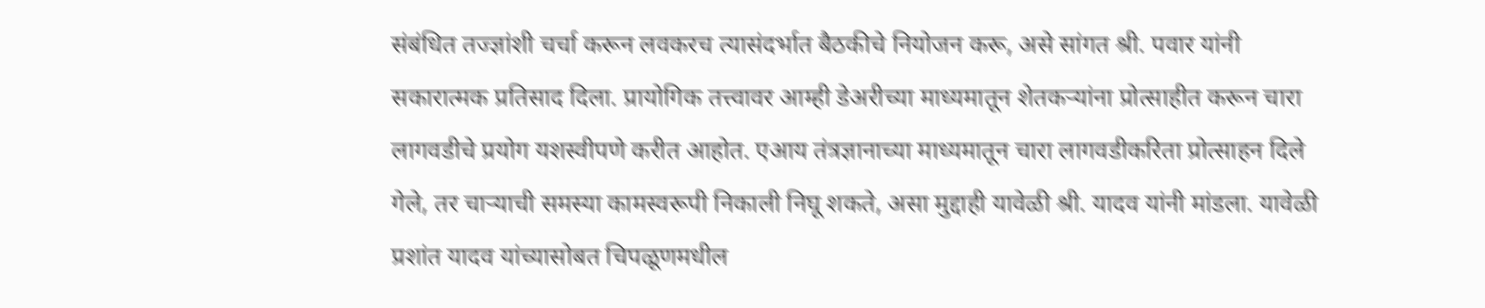संबंधित तज्ज्ञांशी चर्चा करून लवकरच त्यासंदर्भात बैठकीचे नियोजन करू, असे सांगत श्री. पवार यांनी सकारात्मक प्रतिसाद दिला. प्रायोगिक तत्त्वावर आम्ही डेअरीच्या माध्यमातून शेतकऱ्यांना प्रोत्साहीत करून चारा लागवडीचे प्रयोग यशस्वीपणे करीत आहोत. एआय तंत्रज्ञानाच्या माध्यमातून चारा लागवडीकरिता प्रोत्साहन दिले गेले, तर चाऱ्याची समस्या कामस्वरूपी निकाली निघू शकते, असा मुद्दाही यावेळी श्री. यादव यांनी मांडला. यावेळी प्रशांत यादव यांच्यासोबत चिपळूणमधील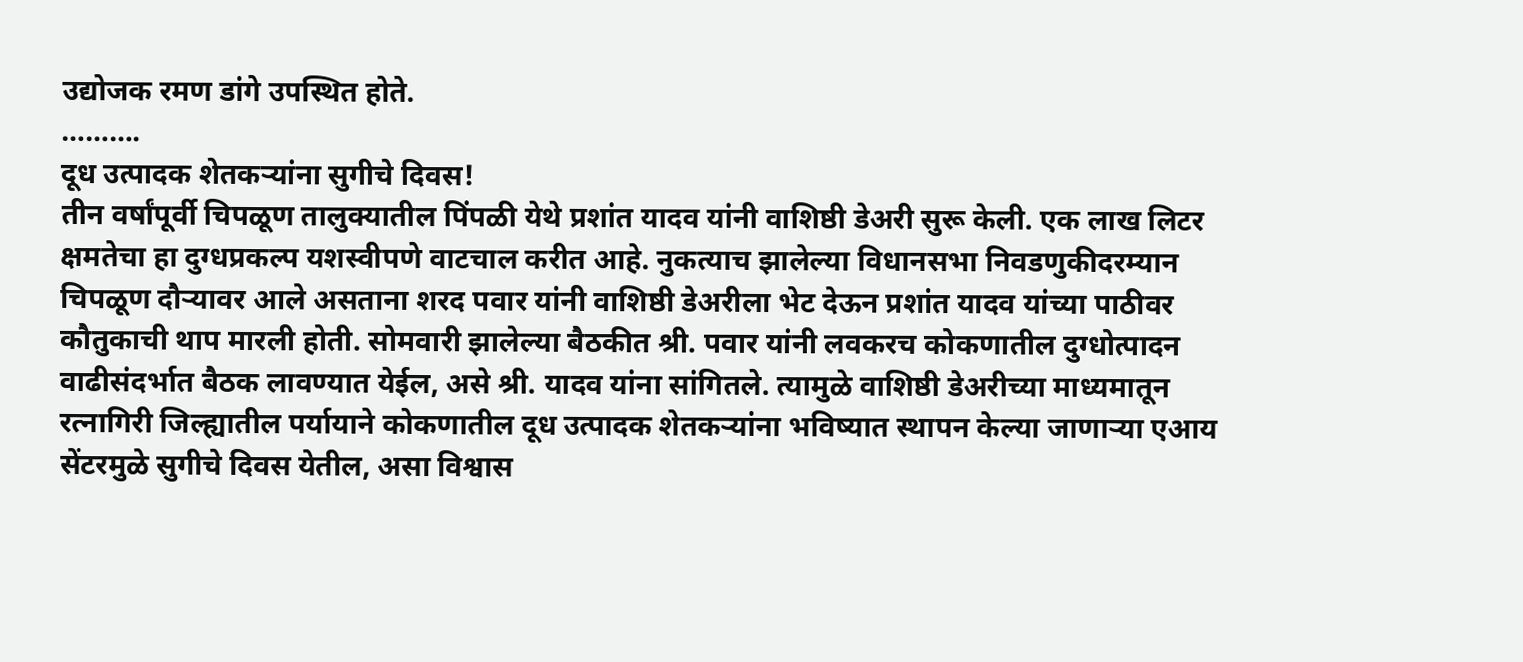उद्योजक रमण डांगे उपस्थित होते.
……….
दूध उत्पादक शेतकऱ्यांना सुगीचे दिवस!
तीन वर्षांपूर्वी चिपळूण तालुक्यातील पिंपळी येथे प्रशांत यादव यांनी वाशिष्ठी डेअरी सुरू केली. एक लाख लिटर क्षमतेचा हा दुग्धप्रकल्प यशस्वीपणे वाटचाल करीत आहे. नुकत्याच झालेल्या विधानसभा निवडणुकीदरम्यान चिपळूण दौऱ्यावर आले असताना शरद पवार यांनी वाशिष्ठी डेअरीला भेट देऊन प्रशांत यादव यांच्या पाठीवर कौतुकाची थाप मारली होती. सोमवारी झालेल्या बैठकीत श्री. पवार यांनी लवकरच कोकणातील दुग्धोत्पादन वाढीसंदर्भात बैठक लावण्यात येईल, असे श्री. यादव यांना सांगितले. त्यामुळे वाशिष्ठी डेअरीच्या माध्यमातून रत्नागिरी जिल्ह्यातील पर्यायाने कोकणातील दूध उत्पादक शेतकऱ्यांना भविष्यात स्थापन केल्या जाणाऱ्या एआय सेंटरमुळे सुगीचे दिवस येतील, असा विश्वास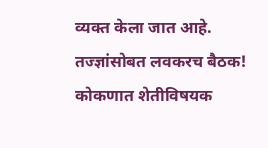व्यक्त केला जात आहे.
तज्ज्ञांसोबत लवकरच बैठक!
कोकणात शेतीविषयक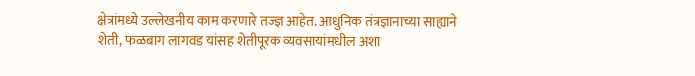क्षेत्रांमध्ये उल्लेखनीय काम करणारे तज्ज्ञ आहेत. आधुनिक तंत्रज्ञानाच्या साह्याने शेती, फळबाग लागवड यांसह शेतीपूरक व्यवसायांमधील अशा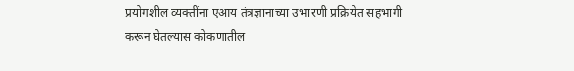प्रयोगशील व्यक्तींना एआय तंत्रज्ञानाच्या उभारणी प्रक्रियेत सहभागी करून घेतल्यास कोकणातील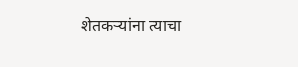शेतकऱ्यांना त्याचा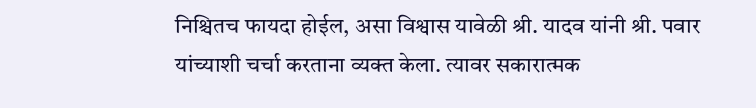निश्चितच फायदा होईल, असा विश्वास यावेळी श्री. यादव यांनी श्री. पवार यांच्याशी चर्चा करताना व्यक्त केला. त्यावर सकारात्मक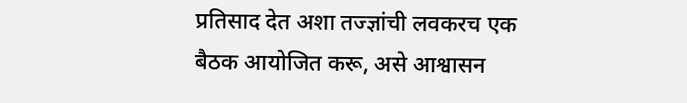प्रतिसाद देत अशा तज्ज्ञांची लवकरच एक बैठक आयोजित करू, असे आश्वासन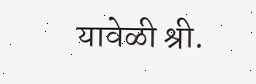यावेळी श्री.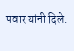पवार यांनी दिले.